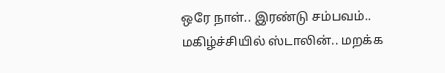ஒரே நாள்.. இரண்டு சம்பவம்.. மகிழ்ச்சியில் ஸ்டாலின்.. மறக்க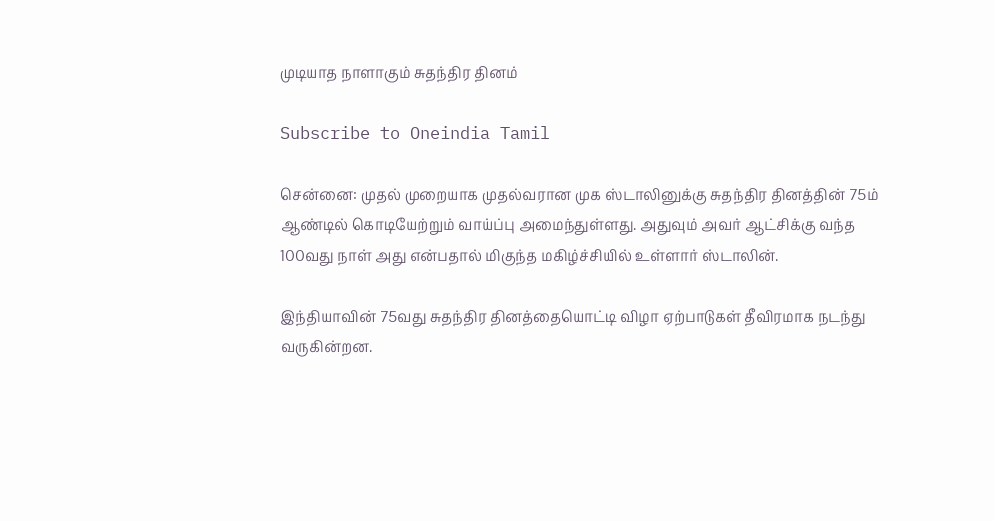முடியாத நாளாகும் சுதந்திர தினம்

Subscribe to Oneindia Tamil

சென்னை: முதல் முறையாக முதல்வரான முக ஸ்டாலினுக்கு சுதந்திர தினத்தின் 75ம் ஆண்டில் கொடியேற்றும் வாய்ப்பு அமைந்துள்ளது. அதுவும் அவர் ஆட்சிக்கு வந்த 100வது நாள் அது என்பதால் மிகுந்த மகிழ்ச்சியில் உள்ளார் ஸ்டாலின்.

இந்தியாவின் 75வது சுதந்திர தினத்தையொட்டி விழா ஏற்பாடுகள் தீவிரமாக நடந்து வருகின்றன.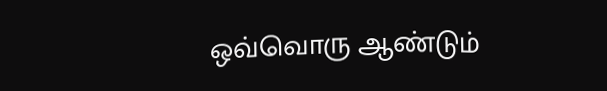ஒவ்வொரு ஆண்டும்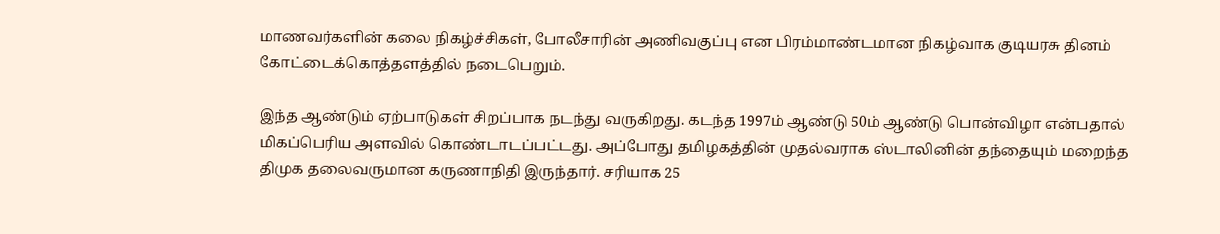மாணவர்களின் கலை நிகழ்ச்சிகள், போலீசாரின் அணிவகுப்பு என பிரம்மாண்டமான நிகழ்வாக குடியரசு தினம் கோட்டைக்கொத்தளத்தில் நடைபெறும்.

இந்த ஆண்டும் ஏற்பாடுகள் சிறப்பாக நடந்து வருகிறது. கடந்த 1997ம் ஆண்டு 50ம் ஆண்டு பொன்விழா என்பதால் மிகப்பெரிய அளவில் கொண்டாடப்பட்டது. அப்போது தமிழகத்தின் முதல்வராக ஸ்டாலினின் தந்தையும் மறைந்த திமுக தலைவருமான கருணாநிதி இருந்தார். சரியாக 25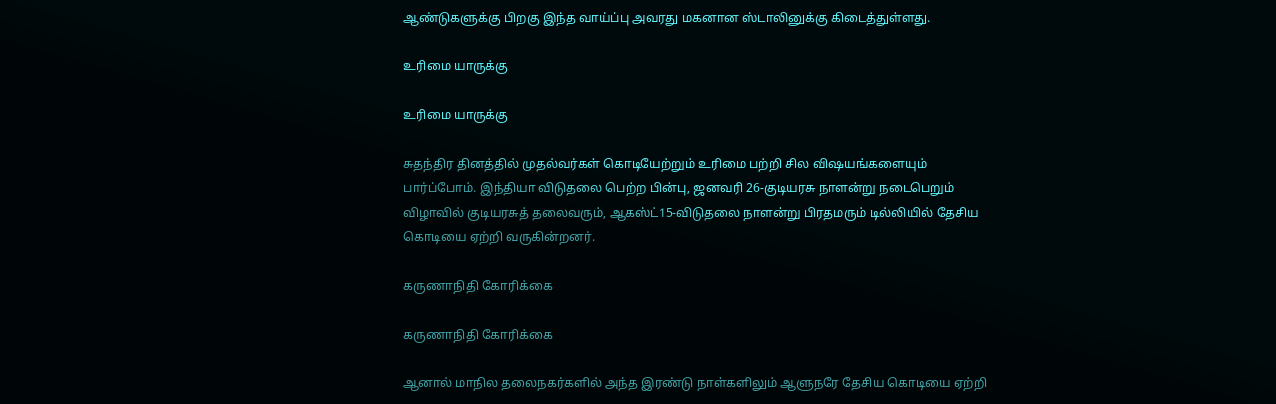ஆண்டுகளுக்கு பிறகு இந்த வாய்ப்பு அவரது மகனான ஸ்டாலினுக்கு கிடைத்துள்ளது.

உரிமை யாருக்கு

உரிமை யாருக்கு

சுதந்திர தினத்தில் முதல்வர்கள் கொடியேற்றும் உரிமை பற்றி சில விஷயங்களையும் பார்ப்போம். இந்தியா விடுதலை பெற்ற பின்பு, ஜனவரி 26-குடியரசு நாளன்று நடைபெறும் விழாவில் குடியரசுத் தலைவரும், ஆகஸ்ட்15-விடுதலை நாளன்று பிரதமரும் டில்லியில் தேசிய கொடியை ஏற்றி வருகின்றனர்.

கருணாநிதி கோரிக்கை

கருணாநிதி கோரிக்கை

ஆனால் மாநில தலைநகர்களில் அந்த இரண்டு நாள்களிலும் ஆளுநரே தேசிய கொடியை ஏற்றி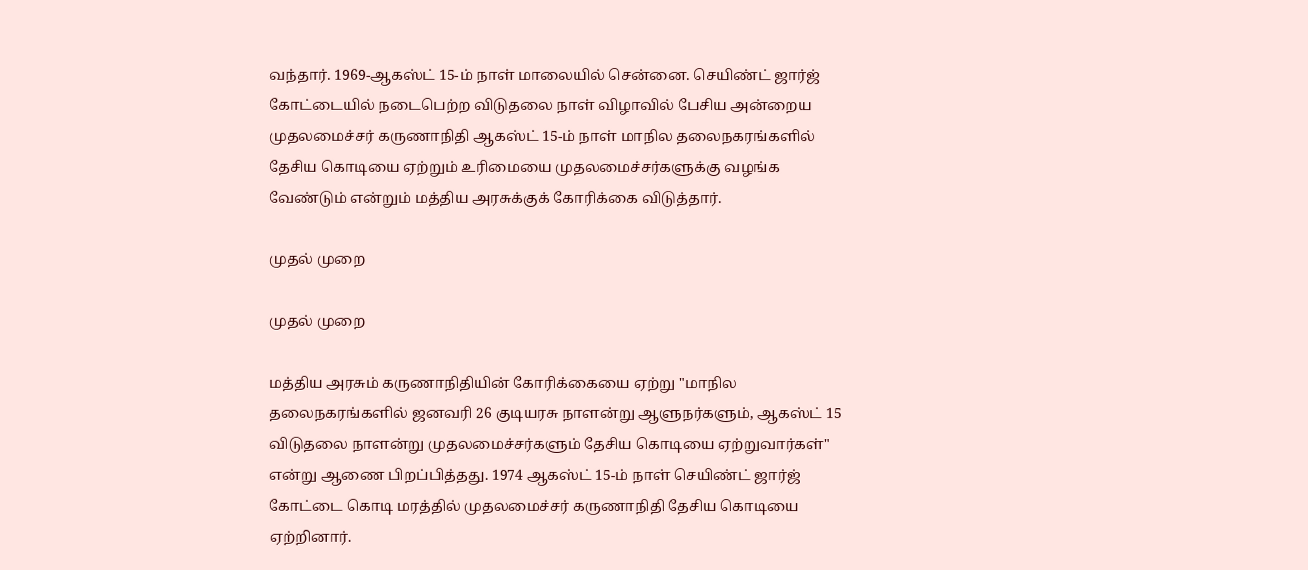வந்தார். 1969-ஆகஸ்ட் 15-ம் நாள் மாலையில் சென்னை. செயிண்ட் ஜார்ஜ் கோட்டையில் நடைபெற்ற விடுதலை நாள் விழாவில் பேசிய அன்றைய முதலமைச்சர் கருணாநிதி ஆகஸ்ட் 15-ம் நாள் மாநில தலைநகரங்களில் தேசிய கொடியை ஏற்றும் உரிமையை முதலமைச்சர்களுக்கு வழங்க வேண்டும் என்றும் மத்திய அரசுக்குக் கோரிக்கை விடுத்தார்.

முதல் முறை

முதல் முறை

மத்திய அரசும் கருணாநிதியின் கோரிக்கையை ஏற்று "மாநில தலைநகரங்களில் ஜனவரி 26 குடியரசு நாளன்று ஆளுநர்களும், ஆகஸ்ட் 15 விடுதலை நாளன்று முதலமைச்சர்களும் தேசிய கொடியை ஏற்றுவார்கள்" என்று ஆணை பிறப்பித்தது. 1974 ஆகஸ்ட் 15-ம் நாள் செயிண்ட் ஜார்ஜ் கோட்டை கொடி மரத்தில் முதலமைச்சர் கருணாநிதி தேசிய கொடியை ஏற்றினார்.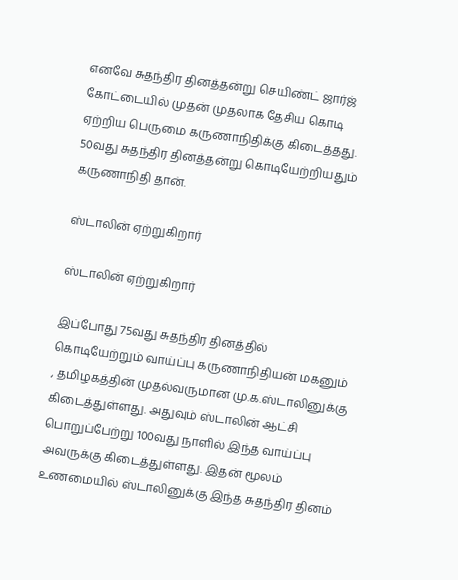எனவே சுதந்திர தினத்தன்று செயிண்ட் ஜார்ஜ் கோட்டையில் முதன் முதலாக தேசிய கொடி ஏற்றிய பெருமை கருணாநிதிக்கு கிடைத்தது. 50வது சுதந்திர தினத்தன்று கொடியேற்றியதும் கருணாநிதி தான்.

ஸ்டாலின் ஏற்றுகிறார்

ஸ்டாலின் ஏற்றுகிறார்

இப்போது 75வது சுதந்திர தினத்தில் கொடியேற்றும் வாய்ப்பு கருணாநிதியன் மகனும் , தமிழகத்தின் முதல்வருமான மு.க.ஸ்டாலினுக்கு கிடைத்துள்ளது. அதுவும் ஸ்டாலின் ஆட்சி பொறுப்பேற்று 100வது நாளில் இந்த வாய்ப்பு அவருக்கு கிடைத்துள்ளது. இதன் மூலம் உணமையில் ஸ்டாலினுக்கு இந்த சுதந்திர தினம்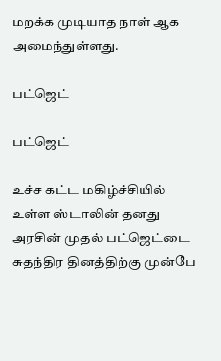மறக்க முடியாத நாள் ஆக அமைந்துள்ளது.

பட்ஜெட்

பட்ஜெட்

உச்ச கட்ட மகிழ்ச்சியில் உள்ள ஸ்டாலின் தனது அரசின் முதல் பட்ஜெட்டை சுதந்திர தினத்திற்கு முன்பே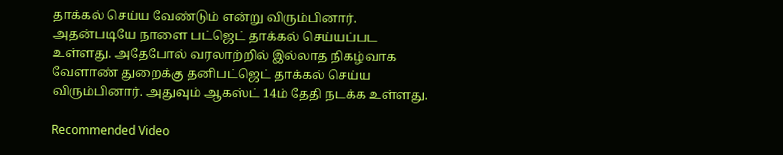தாக்கல் செய்ய வேண்டும் என்று விரும்பினார். அதன்படியே நாளை பட்ஜெட் தாக்கல் செய்யப்பட உள்ளது. அதேபோல் வரலாற்றில் இல்லாத நிகழ்வாக வேளாண் துறைக்கு தனிபட்ஜெட் தாக்கல் செய்ய விரும்பினார். அதுவும் ஆகஸ்ட் 14ம் தேதி நடக்க உள்ளது.

Recommended Video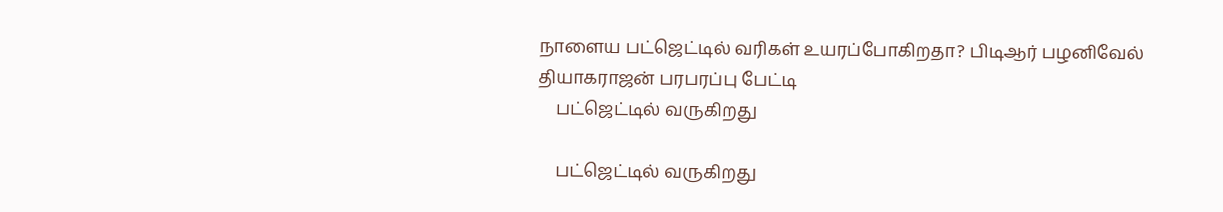நாளைய பட்ஜெட்டில் வரிகள் உயரப்போகிறதா? பிடிஆர் பழனிவேல் தியாகராஜன் பரபரப்பு பேட்டி
    பட்ஜெட்டில் வருகிறது

    பட்ஜெட்டில் வருகிறது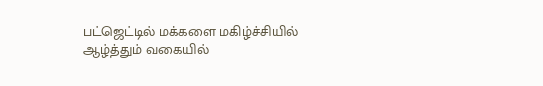பட்ஜெட்டில் மக்களை மகிழ்ச்சியில் ஆழ்த்தும் வகையில்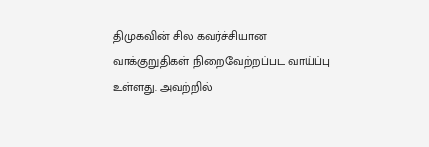திமுகவின் சில கவர்ச்சியான வாக்குறுதிகள் நிறைவேற்றப்பட வாய்ப்பு உள்ளது. அவற்றில்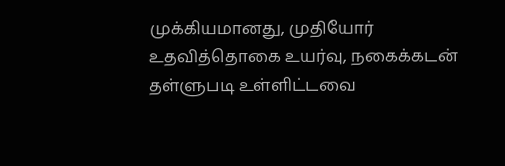முக்கியமானது, முதியோர் உதவித்தொகை உயர்வு, நகைக்கடன் தள்ளுபடி உள்ளிட்டவை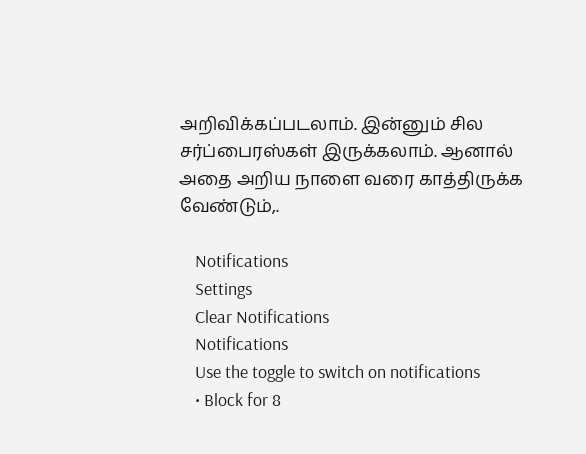அறிவிக்கப்படலாம். இன்னும் சில சர்ப்பைரஸ்கள் இருக்கலாம். ஆனால் அதை அறிய நாளை வரை காத்திருக்க வேண்டும்,.

    Notifications
    Settings
    Clear Notifications
    Notifications
    Use the toggle to switch on notifications
    • Block for 8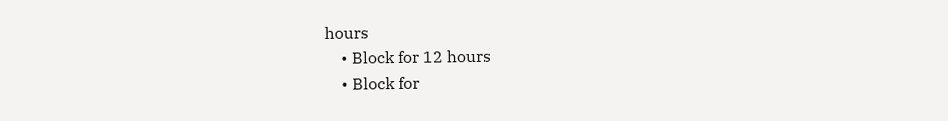hours
    • Block for 12 hours
    • Block for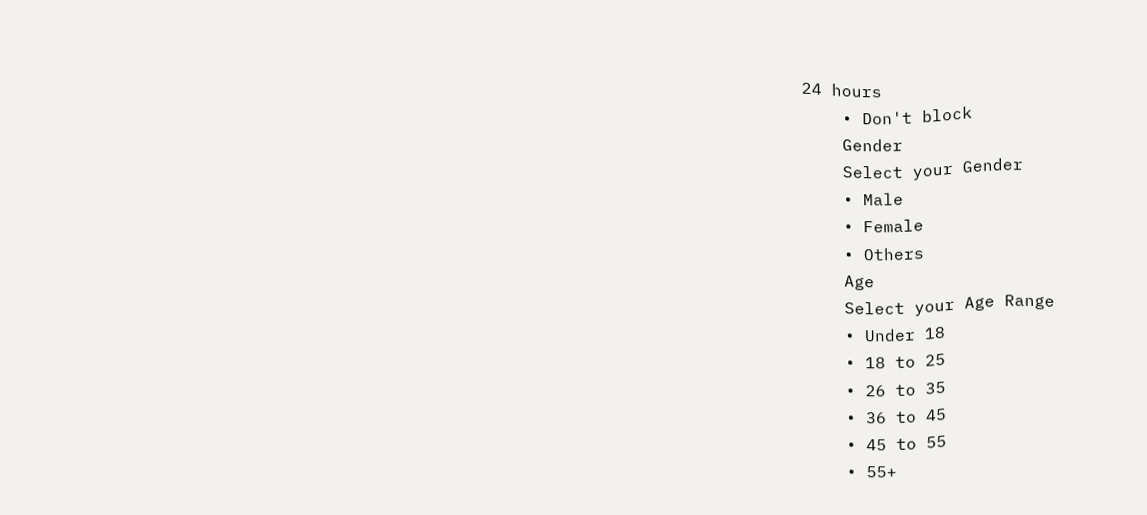24 hours
    • Don't block
    Gender
    Select your Gender
    • Male
    • Female
    • Others
    Age
    Select your Age Range
    • Under 18
    • 18 to 25
    • 26 to 35
    • 36 to 45
    • 45 to 55
    • 55+